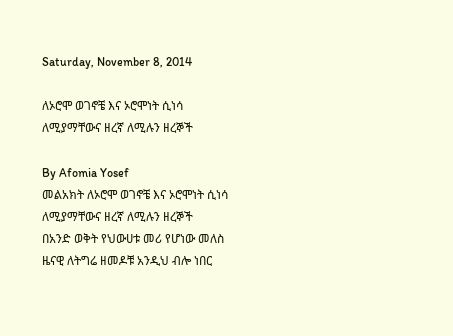Saturday, November 8, 2014

ለኦሮሞ ወገኖቼ እና ኦሮሞነት ሲነሳ ለሚያማቸውና ዘረኛ ለሚሉን ዘረኞች

By Afomia Yosef
መልአክት ለኦሮሞ ወገኖቼ እና ኦሮሞነት ሲነሳ ለሚያማቸውና ዘረኛ ለሚሉን ዘረኞች
በአንድ ወቅት የህውሀቱ መሪ የሆነው መለስ ዜናዊ ለትግሬ ዘመዶቹ አንዲህ ብሎ ነበር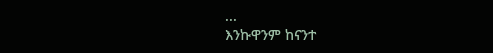...
እንኩዋንም ከናንተ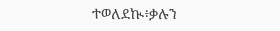ተወለደኲ፥ቃሉን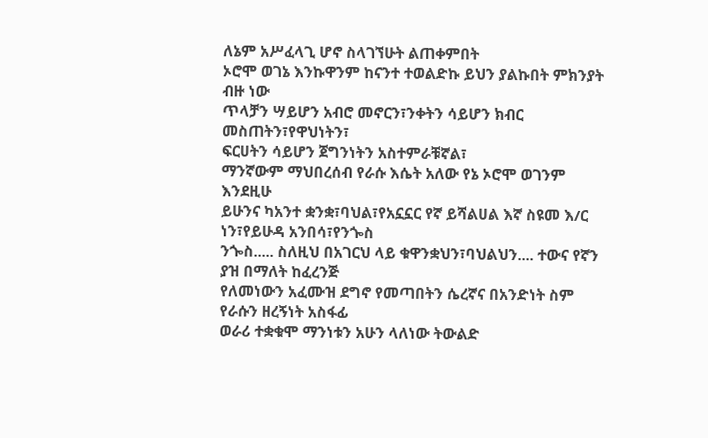ለኔም አሥፈላጊ ሆኖ ስላገኘሁት ልጠቀምበት
ኦሮሞ ወገኔ እንኩዋንም ከናንተ ተወልድኩ ይህን ያልኩበት ምክንያት ብዙ ነው
ጥላቻን ሣይሆን አብሮ መኖርን፣ንቀትን ሳይሆን ክብር መስጠትን፣የዋህነትን፣
ፍርሀትን ሳይሆን ጀግንነትን አስተምራቹኛል፣
ማንኛውም ማህበረሰብ የራሱ እሴት አለው የኔ ኦሮሞ ወገንም እንደዚሁ
ይሁንና ካአንተ ቋንቋ፣ባህል፣የአኗኗር የኛ ይሻልሀል እኛ ስዩመ እ/ር ነን፣የይሁዳ አንበሳ፣የንጐስ
ንጐስ..... ስለዚህ በአገርህ ላይ ቁዋንቋህን፣ባህልህን.... ተውና የኛን ያዝ በማለት ከፈረንጅ
የለመነውን አፈሙዝ ደግኖ የመጣበትን ሴረኛና በአንድነት ስም የራሱን ዘረኝነት አስፋፊ
ወራሪ ተቋቁሞ ማንነቱን አሁን ላለነው ትውልድ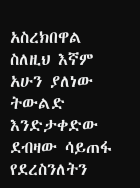አስረክበዋል ስለዚህ እኛም አሁን ያለነው
ትውልድ እንድታቀድው ደብዛው ሳይጠፋ የደረስንለትን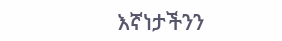እኛነታችንን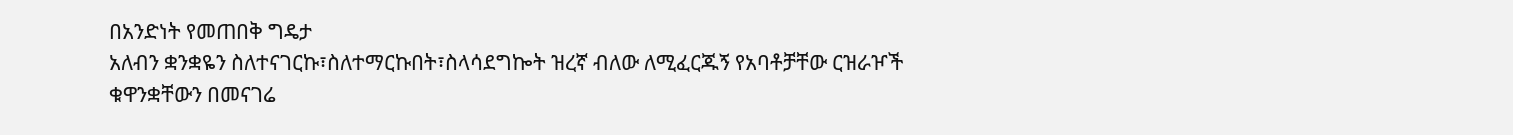በአንድነት የመጠበቅ ግዴታ
አለብን ቋንቋዬን ስለተናገርኩ፣ስለተማርኩበት፣ስላሳደግኰት ዝረኛ ብለው ለሚፈርጁኝ የአባቶቻቸው ርዝራዦች
ቁዋንቋቸውን በመናገሬ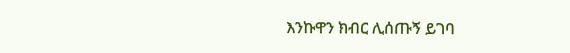እንኩዋን ክብር ሊሰጡኝ ይገባ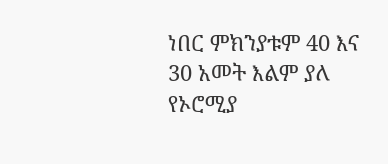ነበር ምክንያቱም 40 እና 30 አመት እልም ያለ
የኦሮሚያ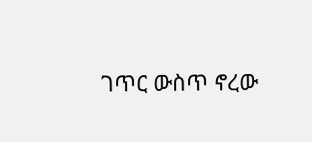ገጥር ውስጥ ኖረው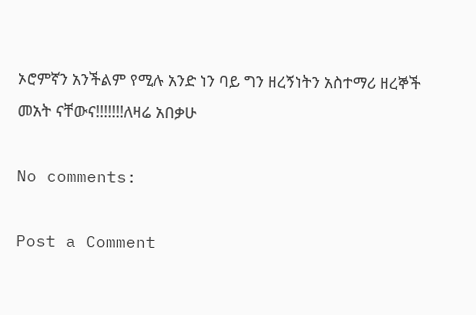ኦሮምኛን አንችልም የሚሉ አንድ ነን ባይ ግን ዘረኝነትን አስተማሪ ዘረኞች
መአት ናቸውና!!!!!!!ለዛሬ አበቃሁ

No comments:

Post a Comment